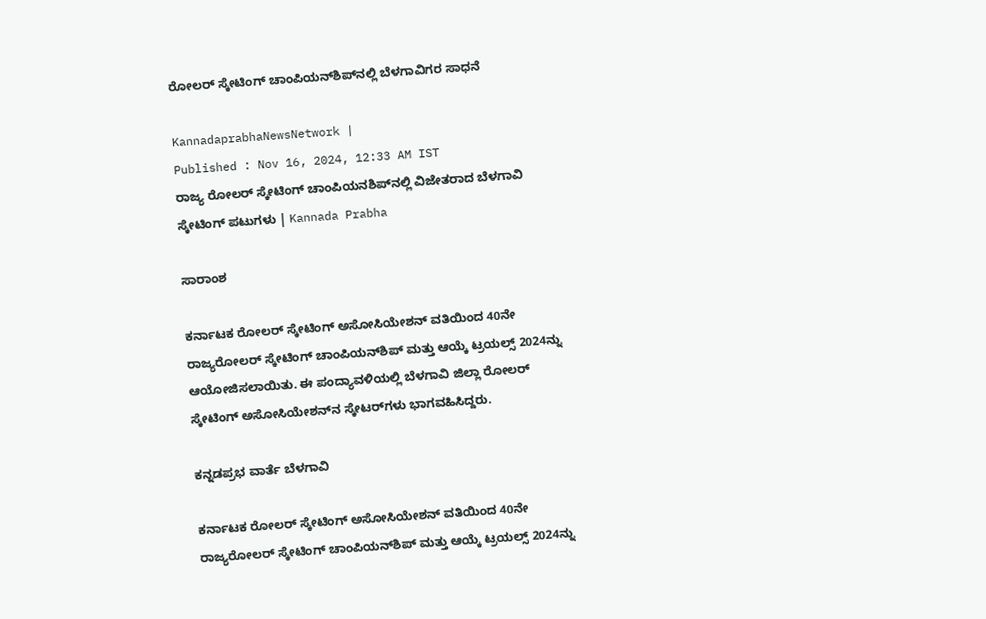ರೋಲರ್‌ ಸ್ಕೇಟಿಂಗ್‌ ಚಾಂಪಿಯನ್‌ಶಿಪ್‌ನಲ್ಲಿ ಬೆಳಗಾವಿಗರ ಸಾಧನೆ

KannadaprabhaNewsNetwork |
Published : Nov 16, 2024, 12:33 AM IST
ರಾಜ್ಯ ರೋಲರ್‌ ಸ್ಕೇಟಿಂಗ್‌ ಚಾಂಪಿಯನಶಿಪ್‌ನಲ್ಲಿ ವಿಜೇತರಾದ ಬೆಳಗಾವಿ ಸ್ಕೇಟಿಂಗ್ ಪಟುಗಳು | Kannada Prabha

ಸಾರಾಂಶ

ಕರ್ನಾಟಕ ರೋಲರ್ ಸ್ಕೇಟಿಂಗ್ ಅಸೋಸಿಯೇಶನ್ ವತಿಯಿಂದ 40ನೇ ರಾಜ್ಯರೋಲರ್ ಸ್ಕೇಟಿಂಗ್ ಚಾಂಪಿಯನ್‌ಶಿಪ್ ಮತ್ತು ಆಯ್ಕೆ ಟ್ರಯಲ್ಸ್ 2024ನ್ನು ಆಯೋಜಿಸಲಾಯಿತು. ಈ ಪಂದ್ಯಾವಳಿಯಲ್ಲಿ ಬೆಳಗಾವಿ ಜಿಲ್ಲಾ ರೋಲರ್ ಸ್ಕೇಟಿಂಗ್ ಅಸೋಸಿಯೇಶನ್‌ನ ಸ್ಕೇಟರ್‌ಗಳು ಭಾಗವಹಿಸಿದ್ದರು.

ಕನ್ನಡಪ್ರಭ ವಾರ್ತೆ ಬೆಳಗಾವಿ

ಕರ್ನಾಟಕ ರೋಲರ್ ಸ್ಕೇಟಿಂಗ್ ಅಸೋಸಿಯೇಶನ್ ವತಿಯಿಂದ 40ನೇ ರಾಜ್ಯರೋಲರ್ ಸ್ಕೇಟಿಂಗ್ ಚಾಂಪಿಯನ್‌ಶಿಪ್ ಮತ್ತು ಆಯ್ಕೆ ಟ್ರಯಲ್ಸ್ 2024ನ್ನು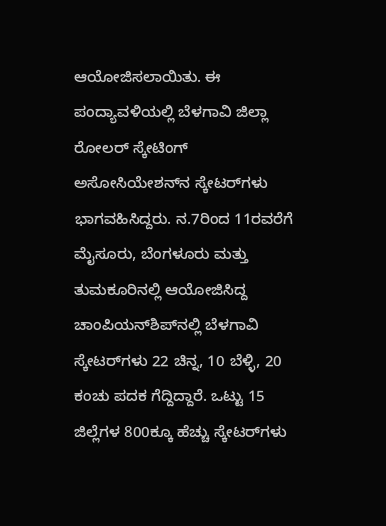ಆಯೋಜಿಸಲಾಯಿತು. ಈ ಪಂದ್ಯಾವಳಿಯಲ್ಲಿ ಬೆಳಗಾವಿ ಜಿಲ್ಲಾ ರೋಲರ್ ಸ್ಕೇಟಿಂಗ್ ಅಸೋಸಿಯೇಶನ್‌ನ ಸ್ಕೇಟರ್‌ಗಳು ಭಾಗವಹಿಸಿದ್ದರು. ನ.7ರಿಂದ 11ರವರೆಗೆ ಮೈಸೂರು, ಬೆಂಗಳೂರು ಮತ್ತು ತುಮಕೂರಿನಲ್ಲಿ ಆಯೋಜಿಸಿದ್ದ ಚಾಂಪಿಯನ್‌ಶಿಪ್‌ನಲ್ಲಿ ಬೆಳಗಾವಿ ಸ್ಕೇಟರ್‌ಗಳು 22 ಚಿನ್ನ, 10 ಬೆಳ್ಳಿ, 20 ಕಂಚು ಪದಕ ಗೆದ್ದಿದ್ದಾರೆ. ಒಟ್ಟು 15 ಜಿಲ್ಲೆಗಳ 800ಕ್ಕೂ ಹೆಚ್ಚು ಸ್ಕೇಟರ್‌ಗಳು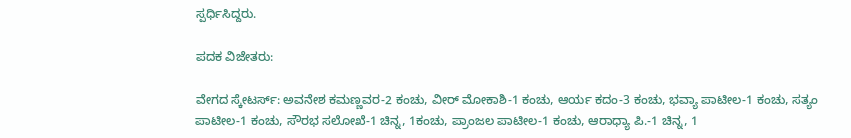ಸ್ಪರ್ಧಿಸಿದ್ದರು.

ಪದಕ ವಿಜೇತರು:

ವೇಗದ ಸ್ಕೇಟರ್ಸ್: ಅವನೇಶ ಕಮಣ್ಣವರ-2 ಕಂಚು, ವೀರ್ ಮೋಕಾಶಿ-1 ಕಂಚು, ಆರ್ಯ ಕದಂ-3 ಕಂಚು, ಭವ್ಯಾ ಪಾಟೀಲ-1 ಕಂಚು, ಸತ್ಯಂ ಪಾಟೀಲ-1 ಕಂಚು, ಸೌರಭ ಸಲೋಖೆ-1 ಚಿನ್ನ, 1ಕಂಚು, ಪ್ರಾಂಜಲ ಪಾಟೀಲ-1 ಕಂಚು, ಆರಾಧ್ಯಾ ಪಿ.-1 ಚಿನ್ನ, 1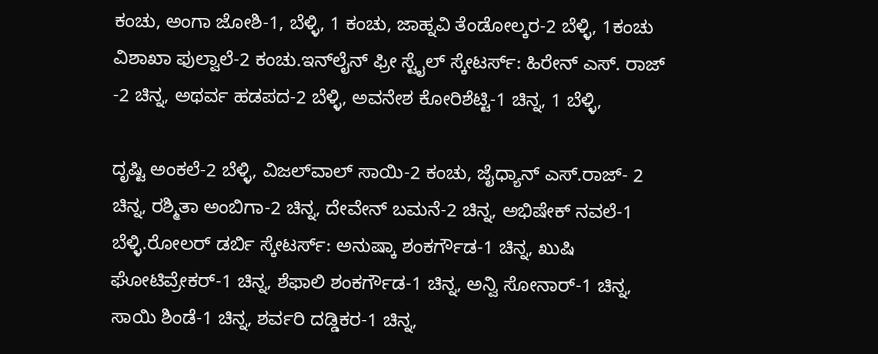ಕಂಚು, ಅಂಗಾ ಜೋಶಿ-1, ಬೆಳ್ಳಿ, 1 ಕಂಚು, ಜಾಹ್ನವಿ ತೆಂಡೋಲ್ಕರ-2 ಬೆಳ್ಳಿ, 1ಕಂಚು ವಿಶಾಖಾ ಫುಲ್ವಾಲೆ-2 ಕಂಚು.ಇನ್‌ಲೈನ್ ಫ್ರೀ ಸ್ಟೈಲ್ ಸ್ಕೇಟರ್ಸ್: ಹಿರೇನ್ ಎಸ್. ರಾಜ್ -2 ಚಿನ್ನ, ಅಥರ್ವ ಹಡಪದ-2 ಬೆಳ್ಳಿ, ಅವನೇಶ ಕೋರಿಶೆಟ್ಟಿ-1 ಚಿನ್ನ, 1 ಬೆಳ್ಳಿ,

ದೃಷ್ಟಿ ಅಂಕಲೆ-2 ಬೆಳ್ಳಿ, ವಿಜಲ್‌ವಾಲ್ ಸಾಯಿ-2 ಕಂಚು, ಜೈಧ್ಯಾನ್ ಎಸ್.ರಾಜ್- 2 ಚಿನ್ನ, ರಶ್ಮಿತಾ ಅಂಬಿಗಾ-2 ಚಿನ್ನ, ದೇವೇನ್ ಬಮನೆ-2 ಚಿನ್ನ, ಅಭಿಷೇಕ್ ನವಲೆ-1 ಬೆಳ್ಳಿ.ರೋಲರ್ ಡರ್ಬಿ ಸ್ಕೇಟರ್ಸ್: ಅನುಷ್ಕಾ ಶಂಕರ್ಗೌಡ-1 ಚಿನ್ನ, ಖುಷಿ ಘೋಟಿವ್ರೇಕರ್-1 ಚಿನ್ನ, ಶೆಫಾಲಿ ಶಂಕರ್ಗೌಡ-1 ಚಿನ್ನ, ಅನ್ವಿ ಸೋನಾರ್-1 ಚಿನ್ನ, ಸಾಯಿ ಶಿಂಡೆ-1 ಚಿನ್ನ, ಶರ್ವರಿ ದಡ್ಡಿಕರ-1 ಚಿನ್ನ,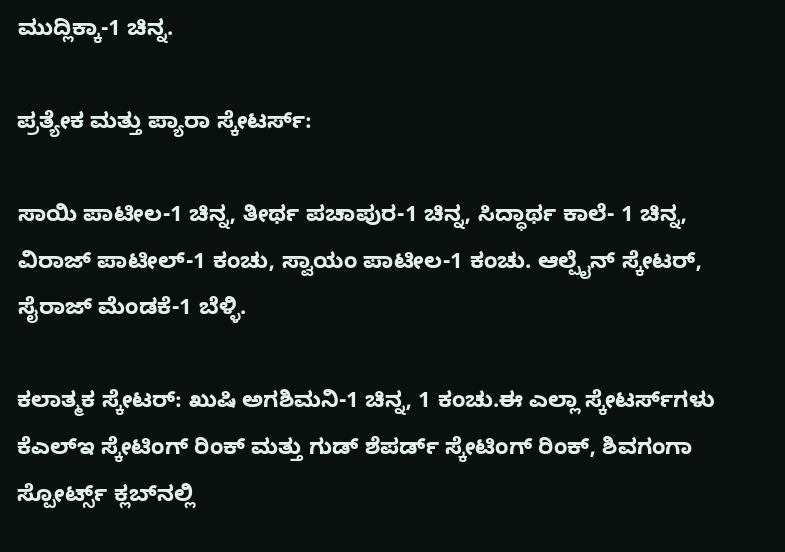ಮುದ್ಲಿಕ್ಕಾ-1 ಚಿನ್ನ.

ಪ್ರತ್ಯೇಕ ಮತ್ತು ಪ್ಯಾರಾ ಸ್ಕೇಟರ್ಸ್:

ಸಾಯಿ ಪಾಟೀಲ-1 ಚಿನ್ನ, ತೀರ್ಥ ಪಚಾಪುರ-1 ಚಿನ್ನ, ಸಿದ್ಧಾರ್ಥ ಕಾಲೆ- 1 ಚಿನ್ನ, ವಿರಾಜ್ ಪಾಟೀಲ್-1 ಕಂಚು, ಸ್ವಾಯಂ ಪಾಟೀಲ-1 ಕಂಚು. ಆಲ್ಪೈನ್ ಸ್ಕೇಟರ್, ಸೈರಾಜ್ ಮೆಂಡಕೆ-1 ಬೆಳ್ಳಿ.

ಕಲಾತ್ಮಕ ಸ್ಕೇಟರ್: ಖುಷಿ ಅಗಶಿಮನಿ-1 ಚಿನ್ನ, 1 ಕಂಚು.ಈ ಎಲ್ಲಾ ಸ್ಕೇಟರ್ಸ್‌ಗಳು ಕೆಎಲ್‌ಇ ಸ್ಕೇಟಿಂಗ್ ರಿಂಕ್ ಮತ್ತು ಗುಡ್ ಶೆಪರ್ಡ್ ಸ್ಕೇಟಿಂಗ್ ರಿಂಕ್, ಶಿವಗಂಗಾ ಸ್ಪೋರ್ಟ್ಸ್ ಕ್ಲಬ್‌ನಲ್ಲಿ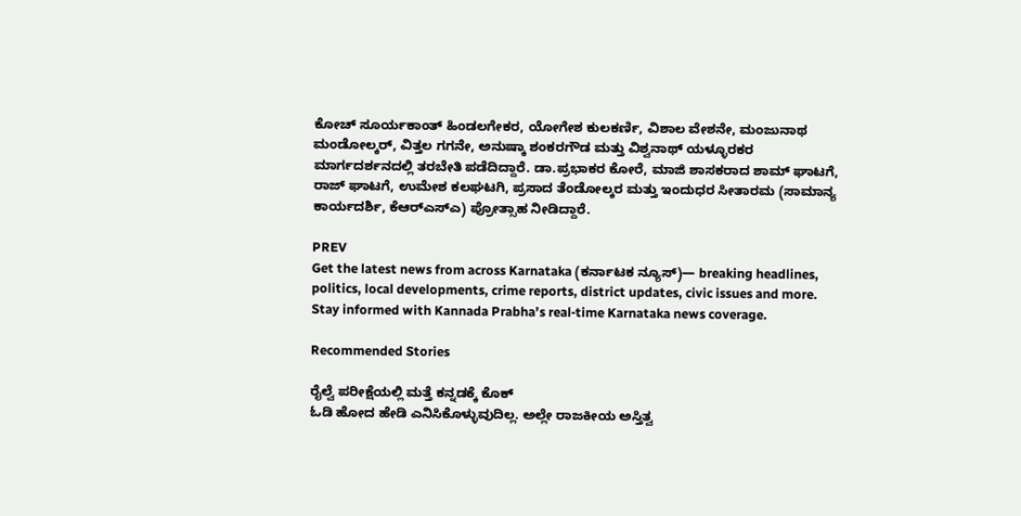ಕೋಚ್ ಸೂರ್ಯಕಾಂತ್ ಹಿಂಡಲಗೇಕರ, ಯೋಗೇಶ ಕುಲಕರ್ಣಿ, ವಿಶಾಲ ವೇಶನೇ, ಮಂಜುನಾಥ ಮಂಡೋಲ್ಕರ್, ವಿತ್ತಲ ಗಗನೇ, ಅನುಷ್ಕಾ ಶಂಕರಗೌಡ ಮತ್ತು ವಿಶ್ವನಾಥ್ ಯಳ್ಳೂರಕರ ಮಾರ್ಗದರ್ಶನದಲ್ಲಿ ತರಬೇತಿ ಪಡೆದಿದ್ದಾರೆ. ಡಾ.ಪ್ರಭಾಕರ ಕೋರೆ, ಮಾಜಿ ಶಾಸಕರಾದ ಶಾಮ್ ಘಾಟಗೆ, ರಾಜ್ ಘಾಟಗೆ, ಉಮೇಶ ಕಲಘಟಗಿ, ಪ್ರಸಾದ ತೆಂಡೋಲ್ಕರ ಮತ್ತು ಇಂದುಧರ ಸೀತಾರಮ (ಸಾಮಾನ್ಯ ಕಾರ್ಯದರ್ಶಿ, ಕೆಆರ್‌ಎಸ್‌ಎ) ಪ್ರೋತ್ಸಾಹ ನೀಡಿದ್ದಾರೆ.

PREV
Get the latest news from across Karnataka (ಕರ್ನಾಟಕ ನ್ಯೂಸ್)— breaking headlines, politics, local developments, crime reports, district updates, civic issues and more. Stay informed with Kannada Prabha’s real‑time Karnataka news coverage.

Recommended Stories

ರೈಲ್ವೆ ಪರೀಕ್ಷೆಯಲ್ಲಿ ಮತ್ತೆ ಕನ್ನಡಕ್ಕೆ ಕೊಕ್
ಓಡಿ ಹೋದ ಹೇಡಿ ಎನಿಸಿಕೊಳ್ಳುವುದಿಲ್ಲ. ಅಲ್ಲೇ ರಾಜಕೀಯ ಅಸ್ತಿತ್ವ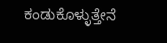ಕಂಡುಕೊಳ್ಳುತ್ತೇನೆ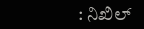: ನಿಖಿಲ್‌